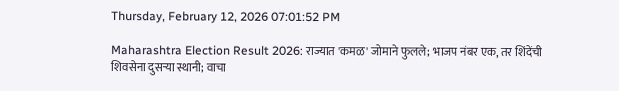Thursday, February 12, 2026 07:01:52 PM

Maharashtra Election Result 2026: राज्यात 'कमळ' जोमाने फुलले; भाजप नंबर एक, तर शिंदेंची शिवसेना दुसऱ्या स्थानी; वाचा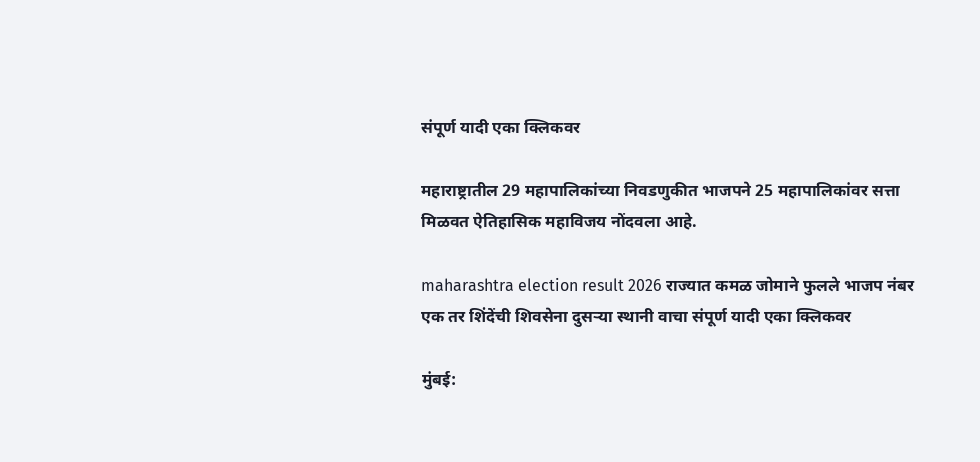संपूर्ण यादी एका क्लिकवर

महाराष्ट्रातील 29 महापालिकांच्या निवडणुकीत भाजपने 25 महापालिकांवर सत्ता मिळवत ऐतिहासिक महाविजय नोंदवला आहे.

maharashtra election result 2026 राज्यात कमळ जोमाने फुलले भाजप नंबर एक तर शिंदेंची शिवसेना दुसऱ्या स्थानी वाचा संपूर्ण यादी एका क्लिकवर

मुंबई: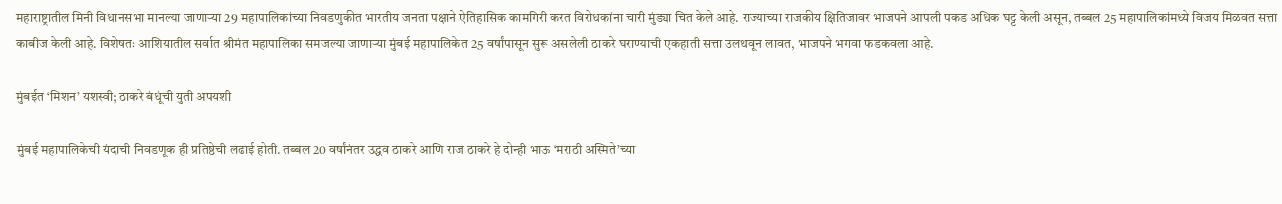महाराष्ट्रातील मिनी विधानसभा मानल्या जाणाऱ्या 29 महापालिकांच्या निवडणुकीत भारतीय जनता पक्षाने ऐतिहासिक कामगिरी करत विरोधकांना चारी मुंड्या चित केले आहे. राज्याच्या राजकीय क्षितिजावर भाजपने आपली पकड अधिक घट्ट केली असून, तब्बल 25 महापालिकांमध्ये विजय मिळवत सत्ता काबीज केली आहे. विशेषतः आशियातील सर्वात श्रीमंत महापालिका समजल्या जाणाऱ्या मुंबई महापालिकेत 25 वर्षांपासून सुरू असलेली ठाकरे घराण्याची एकहाती सत्ता उलथवून लावत, भाजपने भगवा फडकवला आहे.

मुंबईत ‘मिशन’ यशस्वी; ठाकरे बंधूंची युती अपयशी

मुंबई महापालिकेची यंदाची निवडणूक ही प्रतिष्ठेची लढाई होती. तब्बल 20 वर्षांनंतर उद्धव ठाकरे आणि राज ठाकरे हे दोन्ही भाऊ ‘मराठी अस्मिते’च्या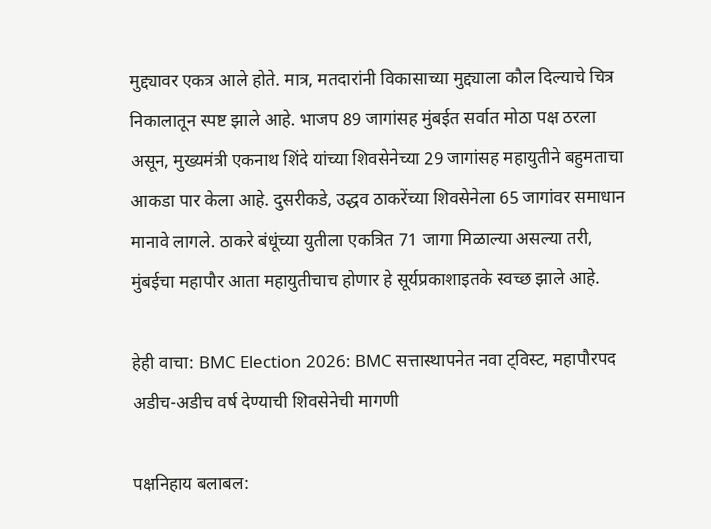मुद्द्यावर एकत्र आले होते. मात्र, मतदारांनी विकासाच्या मुद्द्याला कौल दिल्याचे चित्र निकालातून स्पष्ट झाले आहे. भाजप 89 जागांसह मुंबईत सर्वात मोठा पक्ष ठरला असून, मुख्यमंत्री एकनाथ शिंदे यांच्या शिवसेनेच्या 29 जागांसह महायुतीने बहुमताचा आकडा पार केला आहे. दुसरीकडे, उद्धव ठाकरेंच्या शिवसेनेला 65 जागांवर समाधान मानावे लागले. ठाकरे बंधूंच्या युतीला एकत्रित 71 जागा मिळाल्या असल्या तरी, मुंबईचा महापौर आता महायुतीचाच होणार हे सूर्यप्रकाशाइतके स्वच्छ झाले आहे.

हेही वाचा: BMC Election 2026: BMC सत्तास्थापनेत नवा ट्विस्ट, महापौरपद अडीच-अडीच वर्ष देण्याची शिवसेनेची मागणी

पक्षनिहाय बलाबल: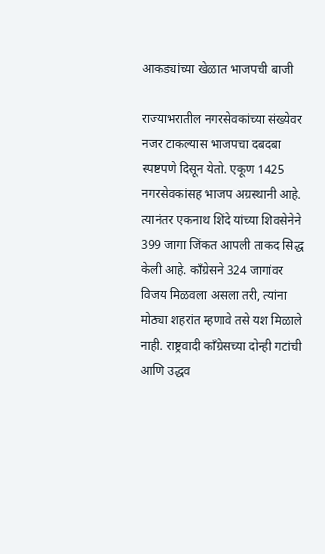आकड्यांच्या खेळात भाजपची बाजी

राज्याभरातील नगरसेवकांच्या संख्येवर नजर टाकल्यास भाजपचा दबदबा स्पष्टपणे दिसून येतो. एकूण 1425 नगरसेवकांसह भाजप अग्रस्थानी आहे. त्यानंतर एकनाथ शिंदे यांच्या शिवसेनेने 399 जागा जिंकत आपली ताकद सिद्ध केली आहे. काँग्रेसने 324 जागांवर विजय मिळवला असला तरी, त्यांना मोठ्या शहरांत म्हणावे तसे यश मिळाले नाही. राष्ट्रवादी काँग्रेसच्या दोन्ही गटांची आणि उद्धव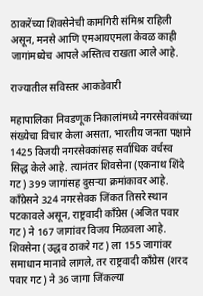ठाकरेंच्या शिवसेनेची कामगिरी संमिश्र राहिली असून, मनसे आणि एमआयएमला केवळ काही जागांमध्येच आपले अस्तित्व राखता आले आहे.

राज्यातील सविस्तर आकडेवारी

महापालिका निवडणूक निकालांमध्ये नगरसेवकांच्या संख्येचा विचार केला असता, भारतीय जनता पक्षाने 1425 विजयी नगरसेवकांसह सर्वाधिक वर्चस्व सिद्ध केले आहे. त्यानंतर शिवसेना (एकनाथ शिंदे गट) 399 जागांसह दुसऱ्या क्रमांकावर आहे. काँग्रेसने 324 नगरसेवक जिंकत तिसरे स्थान पटकावले असून, राष्ट्रवादी काँग्रेस (अजित पवार गट) ने 167 जागांवर विजय मिळवला आहे. शिवसेना (उद्धव ठाकरे गट) ला 155 जागांवर समाधान मानावे लागले, तर राष्ट्रवादी काँग्रेस (शरद पवार गट) ने 36 जागा जिंकल्या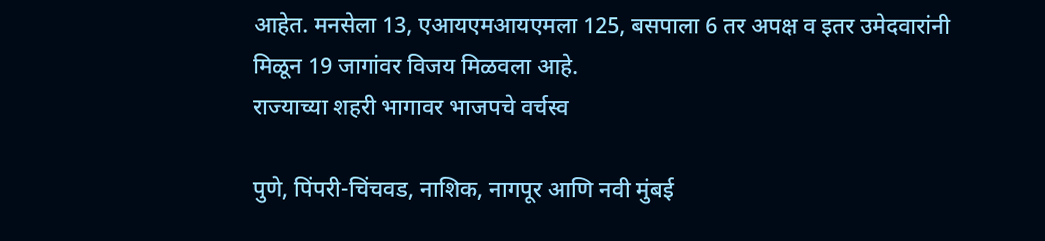आहेत. मनसेला 13, एआयएमआयएमला 125, बसपाला 6 तर अपक्ष व इतर उमेदवारांनी मिळून 19 जागांवर विजय मिळवला आहे.
राज्याच्या शहरी भागावर भाजपचे वर्चस्व

पुणे, पिंपरी-चिंचवड, नाशिक, नागपूर आणि नवी मुंबई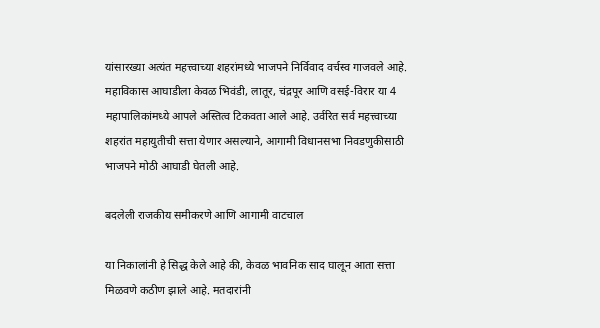यांसारख्या अत्यंत महत्त्वाच्या शहरांमध्ये भाजपने निर्विवाद वर्चस्व गाजवले आहे. महाविकास आघाडीला केवळ भिवंडी, लातूर, चंद्रपूर आणि वसई-विरार या 4 महापालिकांमध्ये आपले अस्तित्व टिकवता आले आहे. उर्वरित सर्व महत्त्वाच्या शहरांत महायुतीची सत्ता येणार असल्याने, आगामी विधानसभा निवडणुकीसाठी भाजपने मोठी आघाडी घेतली आहे.

बदलेली राजकीय समीकरणे आणि आगामी वाटचाल

या निकालांनी हे सिद्ध केले आहे की, केवळ भावनिक साद घालून आता सत्ता मिळवणे कठीण झाले आहे. मतदारांनी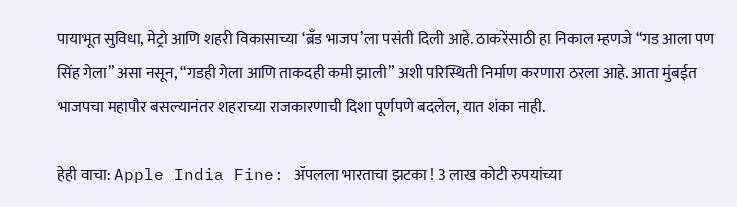पायाभूत सुविधा, मेट्रो आणि शहरी विकासाच्या ‘ब्रँड भाजप’ला पसंती दिली आहे. ठाकरेंसाठी हा निकाल म्हणजे “गड आला पण सिंह गेला” असा नसून, “गडही गेला आणि ताकदही कमी झाली” अशी परिस्थिती निर्माण करणारा ठरला आहे. आता मुंबईत भाजपचा महापौर बसल्यानंतर शहराच्या राजकारणाची दिशा पूर्णपणे बदलेल, यात शंका नाही.

हेही वाचा: Apple India Fine: ॲपलला भारताचा झटका ! 3 लाख कोटी रुपयांच्या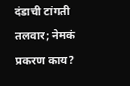दंडाची टांगती तलवार; नेमकं प्रकरण काय?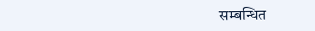सम्बन्धित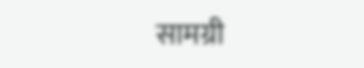सामग्री